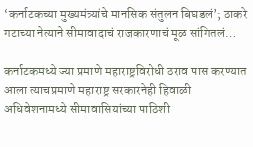‘कर्नाटकच्या मुख्यमंत्र्यांचे मानसिक संतुलन बिघडलं’; ठाकरे गटाच्या नेत्याने सीमावादाचं राजकारणाचं मूळ सांगितलं…

कर्नाटकमध्ये ज्या प्रमाणे महाराष्ट्रविरोधी ठराव पास करण्यात आला त्याचप्रमाणे महाराष्ट्र सरकारनेही हिवाळी अधिवेशनामध्ये सीमावासियांच्या पाठिशी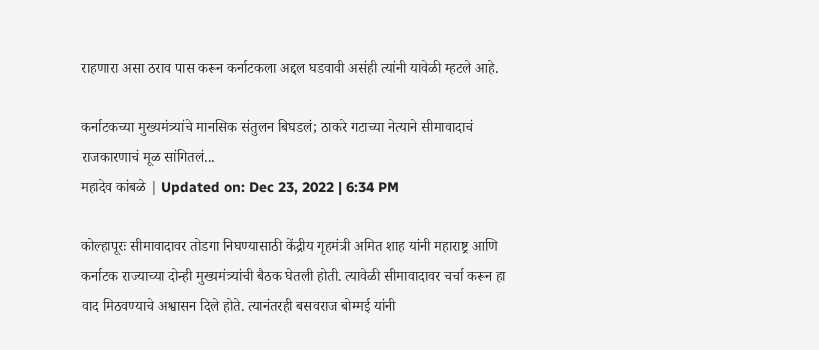राहणारा असा ठराव पास करून कर्नाटकला अद्दल घडवावी असंही त्यांनी यावेळी म्हटले आहे.

कर्नाटकच्या मुख्यमंत्र्यांचे मानसिक संतुलन बिघडलं; ठाकरे गटाच्या नेत्याने सीमावादाचं राजकारणाचं मूळ सांगितलं...
महादेव कांबळे | Updated on: Dec 23, 2022 | 6:34 PM

कोल्हापूरः सीमावादावर तोडगा निघण्यासाठी केंद्रीय गृहमंत्री अमित शाह यांनी महाराष्ट्र आणि कर्नाटक राज्याच्या दोन्ही मुख्यमंत्र्यांची बैठक घेतली होती. त्यावेळी सीमावादावर चर्चा करून हा वाद मिठवण्याचे अश्वासन दिले होते. त्यानंतरही बसवराज बोम्मई यांनी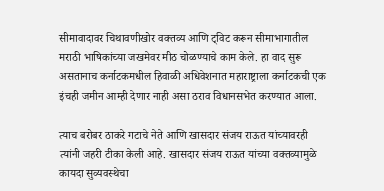सीमावादावर चिथावणीखोर वक्तव्य आणि ट्विट करून सीमाभागातील मराठी भाषिकांच्या जखमेवर मीठ चोळण्याचे काम केले. हा वाद सुरू असतानाच कर्नाटकमधील हिवाळी अधिवेशनात महाराष्ट्राला कर्नाटकची एक इंचही जमीन आम्ही देणार नाही असा ठराव विधानसभेत करण्यात आला.

त्याच बरोबर ठाकरे गटाचे नेते आणि खासदार संजय राऊत यांच्यावरही त्यांनी जहरी टीका केली आहे. खासदार संजय राऊत यांच्या वक्तव्यामुळे कायदा सुव्यवस्थेचा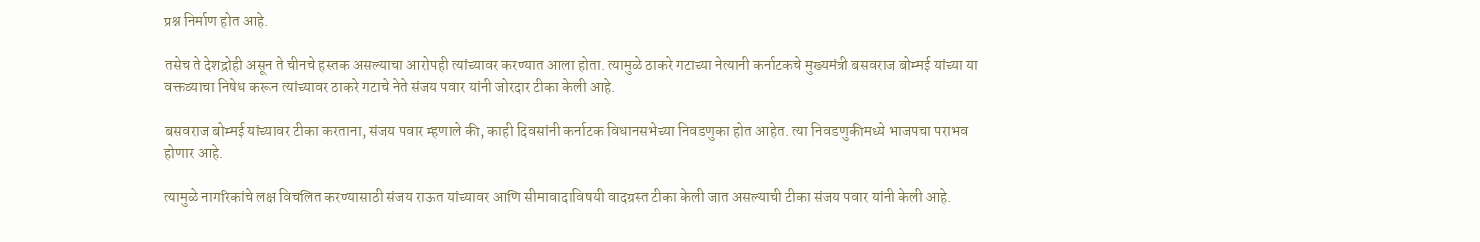प्रश्न निर्माण होत आहे.

तसेच ते देशद्रोही असून ते चीनचे हस्तक असल्याचा आरोपही त्यांच्यावर करण्यात आला होता. त्यामुळे ठाकरे गटाच्या नेत्यानी कर्नाटकचे मुख्यमंत्री बसवराज बोम्मई यांच्या या वक्तव्याचा निषेध करून त्यांच्यावर ठाकरे गटाचे नेते संजय पवार यांनी जोरदार टीका केली आहे.

बसवराज बोम्मई यांच्यावर टीका करताना, संजय पवार म्हणाले की, काही दिवसांनी कर्नाटक विधानसभेच्या निवडणुका होत आहेत. त्या निवडणुकीमध्ये भाजपचा पराभव होणार आहे.

त्यामुळे नागरिकांचे लक्ष विचलित करण्यासाठी संजय राऊत यांच्यावर आणि सीमावादाविषयी वादग्रस्त टीका केली जात असल्याची टीका संजय पवार यांनी केली आहे.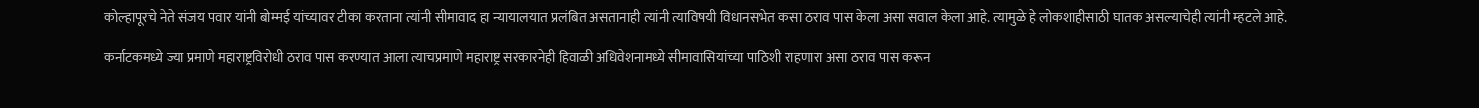कोल्हापूरचे नेते संजय पवार यांनी बोम्मई यांच्यावर टीका करताना त्यांनी सीमावाद हा न्यायालयात प्रलंबित असतानाही त्यांनी त्याविषयी विधानसभेत कसा ठराव पास केला असा सवाल केला आहे. त्यामुळे हे लोकशाहीसाठी घातक असल्याचेही त्यांनी म्हटले आहे.

कर्नाटकमध्ये ज्या प्रमाणे महाराष्ट्रविरोधी ठराव पास करण्यात आला त्याचप्रमाणे महाराष्ट्र सरकारनेही हिवाळी अधिवेशनामध्ये सीमावासियांच्या पाठिशी राहणारा असा ठराव पास करून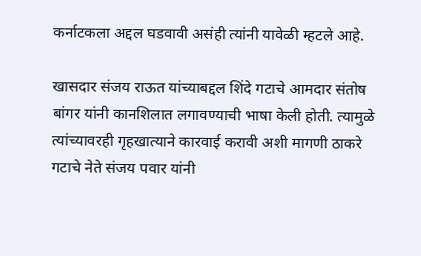कर्नाटकला अद्दल घडवावी असंही त्यांनी यावेळी म्हटले आहे.

खासदार संजय राऊत यांच्याबद्दल शिंदे गटाचे आमदार संतोष बांगर यांनी कानशिलात लगावण्याची भाषा केली होती. त्यामुळे त्यांच्यावरही गृहखात्याने कारवाई करावी अशी मागणी ठाकरे गटाचे नेते संजय पवार यांनी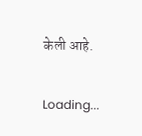केली आहे.

Loading...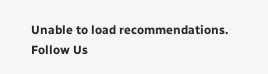Unable to load recommendations.
Follow Us